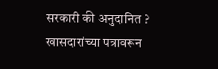सरकारी की अनुदानित ? खासदारांच्या पत्रावरून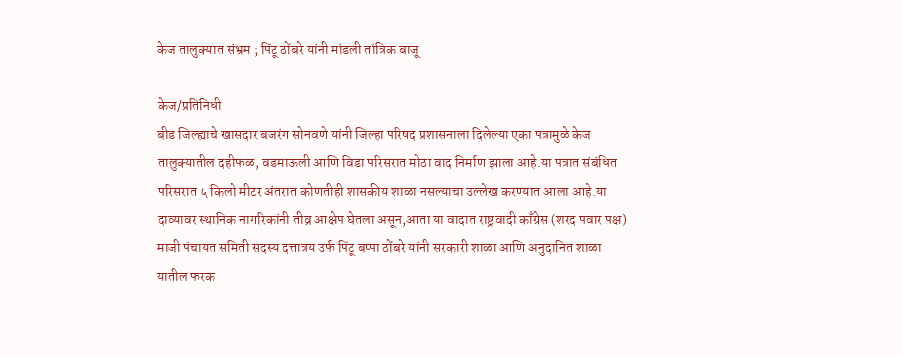केज तालुक्यात संभ्रम ; पिंटू ठोंबरे यांनी मांडली तांत्रिक बाजू

केज/प्रतिनिधी
बीड जिल्ह्याचे खासदार बजरंग सोनवणे यांनी जिल्हा परिषद प्रशासनाला दिलेल्या एका पत्रामुळे केज तालुक्यातील दहीफळ, वडमाऊली आणि विडा परिसरात मोठा वाद निर्माण झाला आहे.या पत्रात संबंधित परिसरात ५ किलो मीटर अंतरात कोणतीही शासकीय शाळा नसल्याचा उल्लेख करण्यात आला आहे.या दाव्यावर स्थानिक नागरिकांनी तीव्र आक्षेप घेतला असून,आता या वादात राष्ट्रवादी काँग्रेस (शरद पवार पक्ष) माजी पंचायत समिती सदस्य दत्तात्रय उर्फ पिंटू बप्पा ठोंबरे यांनी सरकारी शाळा आणि अनुदानित शाळा यातील फरक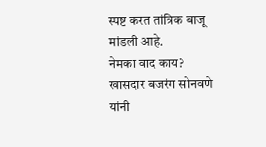स्पष्ट करत तांत्रिक बाजू मांडली आहे.
नेमका वाद काय?
खासदार बजरंग सोनवणे यांनी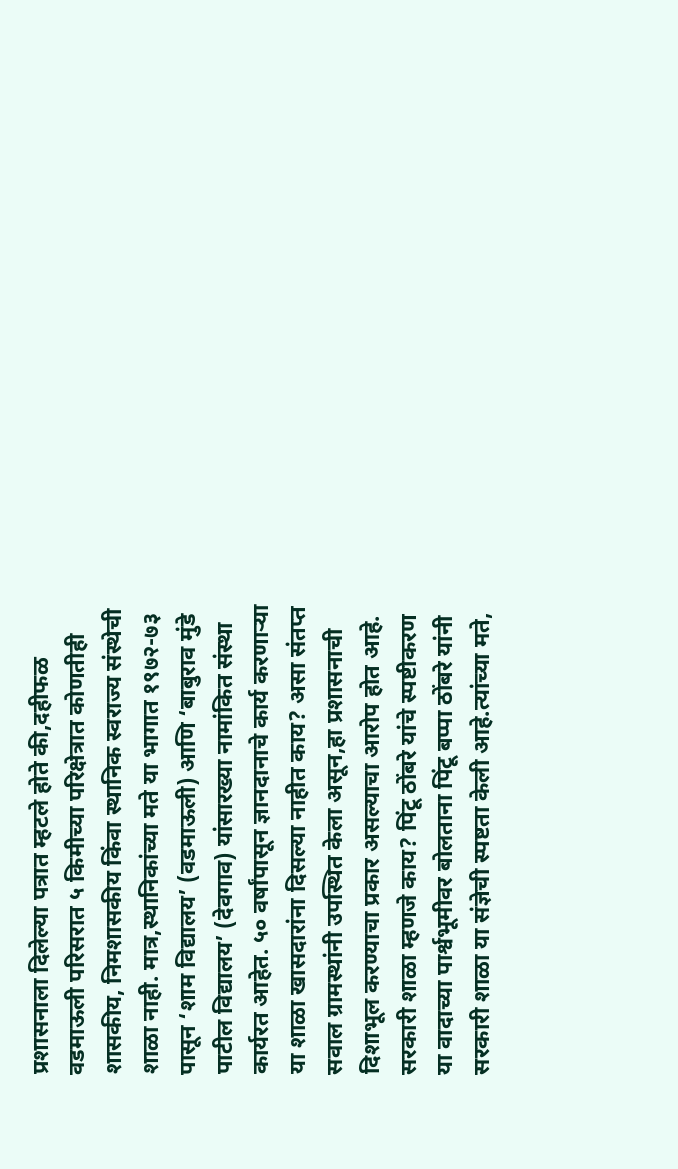प्रशासनाला दिलेल्या पत्रात म्हटले होते की,दहीफळ वडमाऊली परिसरात ५ किमीच्या परिक्षेत्रात कोणतीही शासकीय, निमशासकीय किंवा स्थानिक स्वराज्य संस्थेची शाळा नाही. मात्र,स्थानिकांच्या मते या भागात १९७२-७३ पासून ‘शाम विद्यालय’ (वडमाऊली) आणि ‘बाबुराव मुंडे पाटील विद्यालय’ (देवगाव) यांसारख्या नामांकित संस्था कार्यरत आहेत. ५० वर्षांपासून ज्ञानदानाचे कार्य करणाऱ्या या शाळा खासदारांना दिसल्या नाहीत काय? असा संतप्त सवाल ग्रामस्थांनी उपस्थित केला असून,हा प्रशासनाची दिशाभूल करण्याचा प्रकार असल्याचा आरोप होत आहे.
सरकारी शाळा म्हणजे काय? पिंटू ठोंबरे यांचे स्पष्टीकरण
या वादाच्या पार्श्वभूमीवर बोलताना पिंटू बप्पा ठोंबरे यांनी सरकारी शाळा या संज्ञेची स्पष्टता केली आहे.त्यांच्या मते,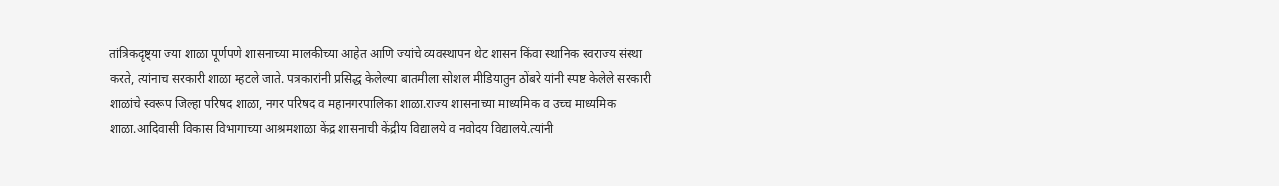तांत्रिकदृष्ट्या ज्या शाळा पूर्णपणे शासनाच्या मालकीच्या आहेत आणि ज्यांचे व्यवस्थापन थेट शासन किंवा स्थानिक स्वराज्य संस्था करते, त्यांनाच सरकारी शाळा म्हटले जाते. पत्रकारांनी प्रसिद्ध केलेल्या बातमीला सोशल मीडियातुन ठोंबरे यांनी स्पष्ट केलेले सरकारी शाळांचे स्वरूप जिल्हा परिषद शाळा, नगर परिषद व महानगरपालिका शाळा.राज्य शासनाच्या माध्यमिक व उच्च माध्यमिक शाळा.आदिवासी विकास विभागाच्या आश्रमशाळा केंद्र शासनाची केंद्रीय विद्यालये व नवोदय विद्यालये.त्यांनी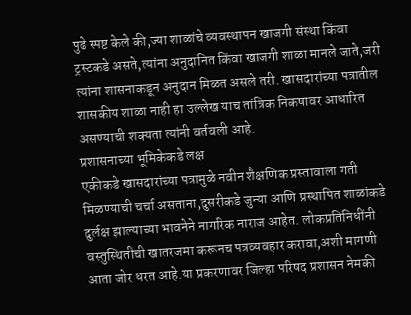पुढे स्पष्ट केले की,ज्या शाळांचे व्यवस्थापन खाजगी संस्था किंवा ट्रस्टकडे असते,त्यांना अनुदानित किंवा खाजगी शाळा मानले जाते,जरी त्यांना शासनाकडून अनुदान मिळत असले तरी. खासदारांच्या पत्रातील शासकीय शाळा नाही हा उल्लेख याच तांत्रिक निकषावर आधारित असण्याची शक्यता त्यांनी वर्तवली आहे.
प्रशासनाच्या भूमिकेकडे लक्ष
एकीकडे खासदारांच्या पत्रामुळे नवीन शैक्षणिक प्रस्तावाला गती मिळण्याची चर्चा असताना,दुसरीकडे जुन्या आणि प्रस्थापित शाळांकडे दुर्लक्ष झाल्याच्या भावनेने नागरिक नाराज आहेत. लोकप्रतिनिधींनी वस्तुस्थितीची खातरजमा करूनच पत्रव्यवहार करावा,अशी मागणी आता जोर धरत आहे.या प्रकरणावर जिल्हा परिषद प्रशासन नेमकी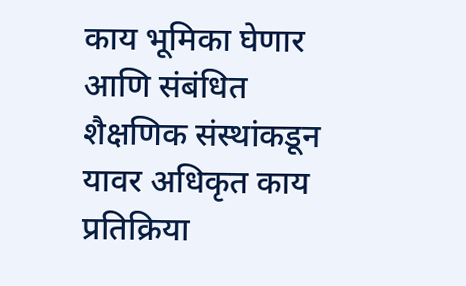काय भूमिका घेणार आणि संबंधित शैक्षणिक संस्थांकडून यावर अधिकृत काय प्रतिक्रिया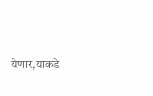येणार,याकडे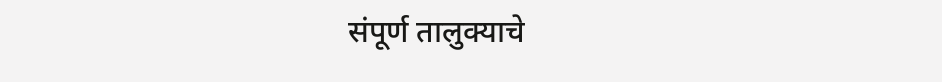संपूर्ण तालुक्याचे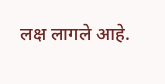लक्ष लागले आहे.